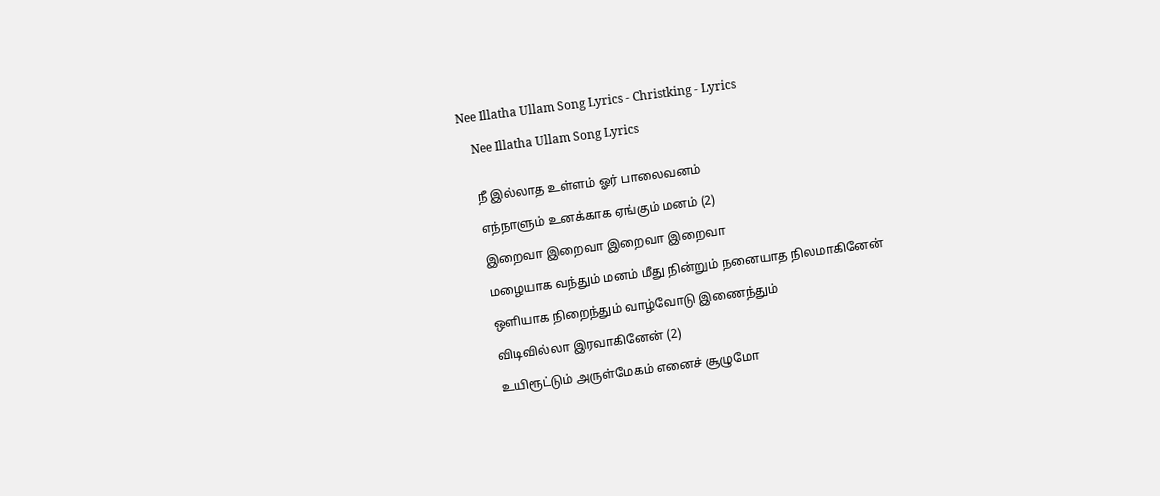Nee Illatha Ullam Song Lyrics - Christking - Lyrics

    Nee Illatha Ullam Song Lyrics


    நீ இல்லாத உள்ளம் ஓர் பாலைவனம்

    எந்நாளும் உனக்காக ஏங்கும் மனம் (2)

    இறைவா இறைவா இறைவா இறைவா

    மழையாக வந்தும் மனம் மீது நின்றும் நனையாத நிலமாகினேன்

    ஒளியாக நிறைந்தும் வாழ்வோடு இணைந்தும்

    விடிவில்லா இரவாகினேன் (2)

    உயிரூட்டும் அருள்மேகம் எனைச் சூழுமோ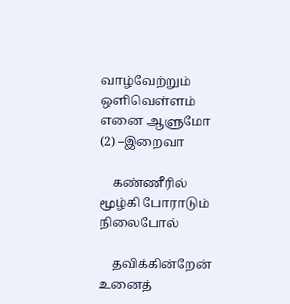வாழ்வேற்றும் ஒளிவெள்ளம் எனை ஆளுமோ (2) –இறைவா

    கண்ணீரில் மூழ்கி போராடும் நிலைபோல்

    தவிக்கின்றேன் உனைத்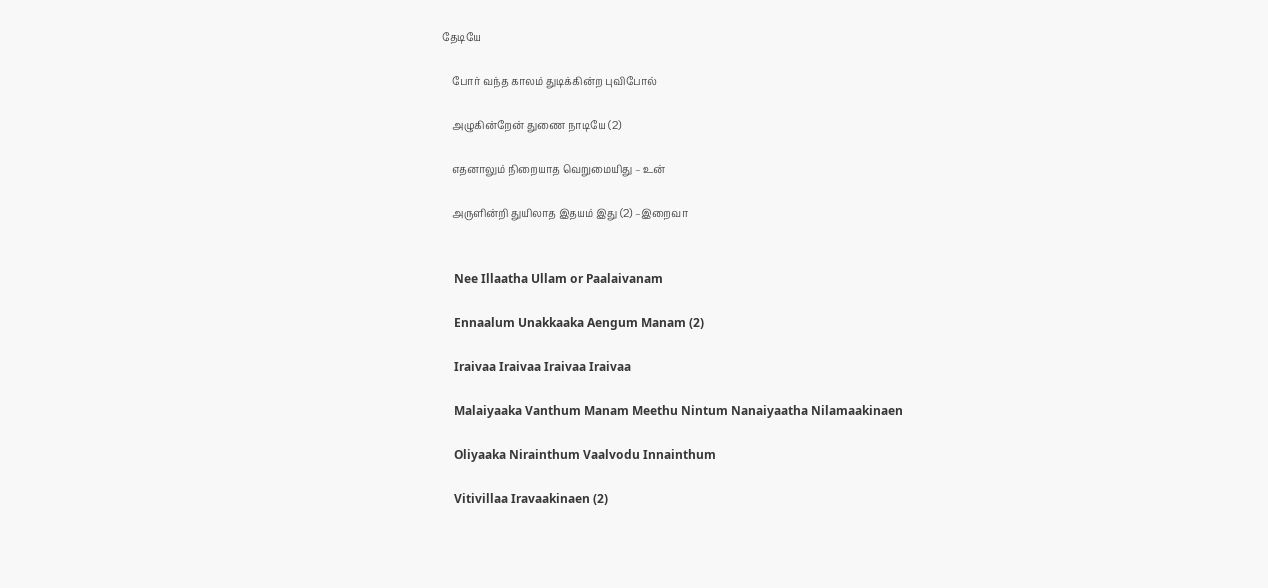தேடியே

    போர் வந்த காலம் துடிக்கின்ற புவிபோல்

    அழுகின்றேன் துணை நாடியே (2)

    எதனாலும் நிறையாத வெறுமையிது – உன்

    அருளின்றி துயிலாத இதயம் இது (2) –இறைவா


    Nee Illaatha Ullam or Paalaivanam

    Ennaalum Unakkaaka Aengum Manam (2)

    Iraivaa Iraivaa Iraivaa Iraivaa

    Malaiyaaka Vanthum Manam Meethu Nintum Nanaiyaatha Nilamaakinaen

    Oliyaaka Nirainthum Vaalvodu Innainthum

    Vitivillaa Iravaakinaen (2)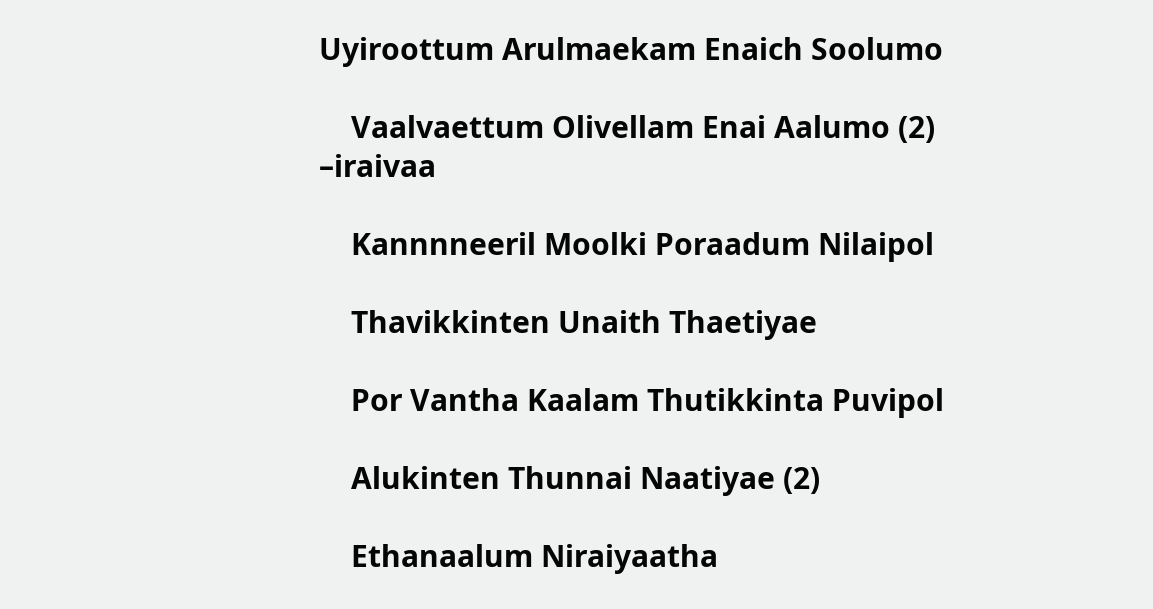Uyiroottum Arulmaekam Enaich Soolumo

    Vaalvaettum Olivellam Enai Aalumo (2) –iraivaa

    Kannnneeril Moolki Poraadum Nilaipol

    Thavikkinten Unaith Thaetiyae

    Por Vantha Kaalam Thutikkinta Puvipol

    Alukinten Thunnai Naatiyae (2)

    Ethanaalum Niraiyaatha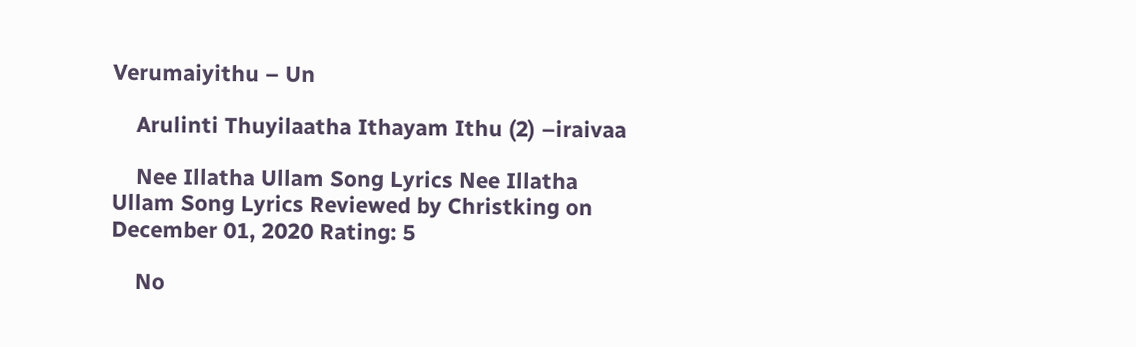Verumaiyithu – Un

    Arulinti Thuyilaatha Ithayam Ithu (2) –iraivaa

    Nee Illatha Ullam Song Lyrics Nee Illatha Ullam Song Lyrics Reviewed by Christking on December 01, 2020 Rating: 5

    No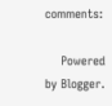comments:

    Powered by Blogger.